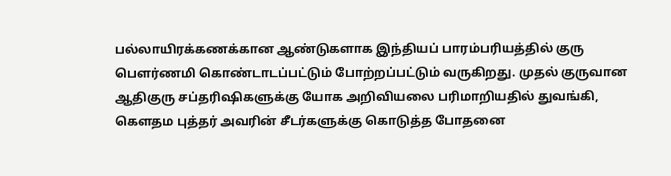பல்லாயிரக்கணக்கான ஆண்டுகளாக இந்தியப் பாரம்பரியத்தில் குரு பௌர்ணமி கொண்டாடப்பட்டும் போற்றப்பட்டும் வருகிறது. முதல் குருவான ஆதிகுரு சப்தரிஷிகளுக்கு யோக அறிவியலை பரிமாறியதில் துவங்கி, கௌதம புத்தர் அவரின் சீடர்களுக்கு கொடுத்த போதனை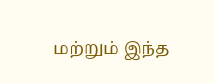மற்றும் இந்த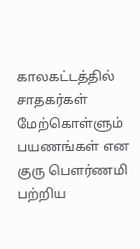காலகட்டத்தில் சாதகர்கள் மேற்கொள்ளும் பயணங்கள் என குரு பௌர்ணமி பற்றிய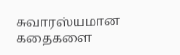சுவாரஸ்யமான கதைகளை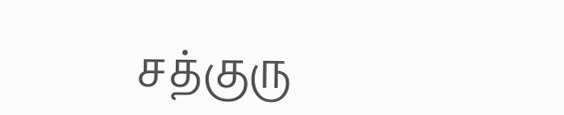சத்குரு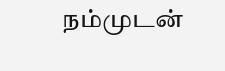நம்முடன்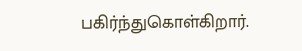பகிர்ந்துகொள்கிறார்.